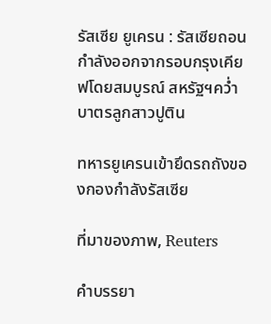รัสเซีย ยูเครน : รัสเซียถอนกำลังออกจากรอบกรุงเคียฟโดยสมบูรณ์ สหรัฐฯคว่ำบาตรลูกสาวปูติน

ทหารยูเครนเข้ายึดรถถังของกองกำลังรัสเซีย

ที่มาของภาพ, Reuters

คำบรรยา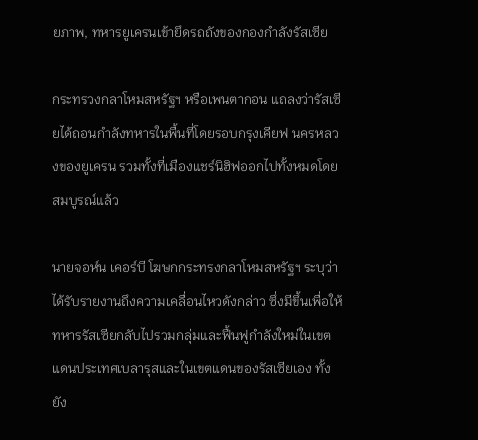ยภาพ, ทหารยูเครนเข้ายึดรถถังของกองกำลังรัสเซีย

กระทรวงกลาโหมสหรัฐฯ หรือเพนตากอน แถลงว่ารัสเซียได้ถอนกำลังทหารในพื้นที่โดยรอบกรุงเคียฟ นครหลวงของยูเครน รวมทั้งที่เมืองแชร์นิฮิฟออกไปทั้งหมดโดยสมบูรณ์แล้ว

นายจอห์น เคอร์บี โฆษกกระทรงกลาโหมสหรัฐฯ ระบุว่าได้รับรายงานถึงความเคลื่อนไหวดังกล่าว ซึ่งมีขึ้นเพื่อให้ทหารรัสเซียกลับไปรวมกลุ่มและฟื้นฟูกำลังใหม่ในเขตแดนประเทศเบลารุสและในเขตแดนของรัสเซียเอง ทั้งยัง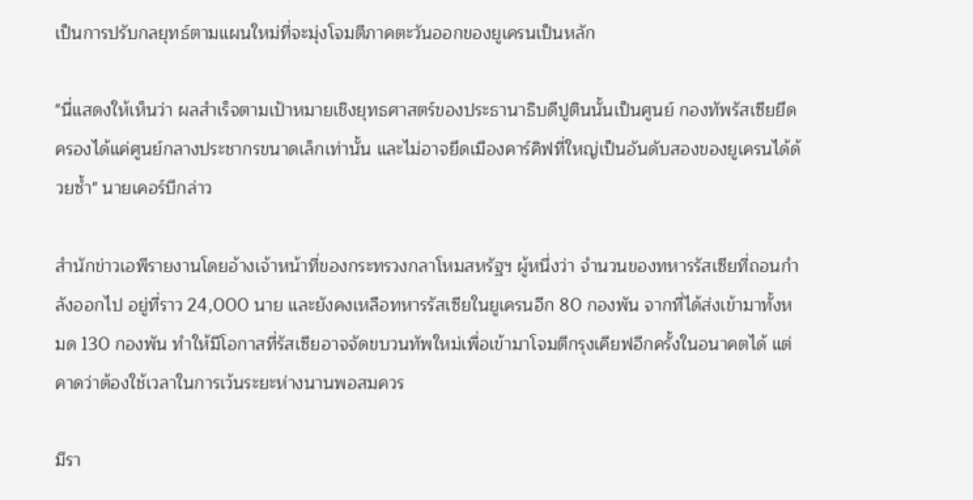เป็นการปรับกลยุทธ์ตามแผนใหม่ที่จะมุ่งโจมตีภาคตะวันออกของยูเครนเป็นหลัก

"นี่แสดงให้เห็นว่า ผลสำเร็จตามเป้าหมายเชิงยุทธศาสตร์ของประธานาธิบดีปูตินนั้นเป็นศูนย์ กองทัพรัสเซียยึดครองได้แค่ศูนย์กลางประชากรขนาดเล็กเท่านั้น และไม่อาจยึดเมืองคาร์คิฟที่ใหญ่เป็นอันดับสองของยูเครนได้ด้วยซ้ำ" นายเคอร์บีกล่าว

สำนักข่าวเอพีรายงานโดยอ้างเจ้าหน้าที่ของกระทรวงกลาโหมสหรัฐฯ ผู้หนึ่งว่า จำนวนของทหารรัสเซียที่ถอนกำลังออกไป อยู่ที่ราว 24,000 นาย และยังคงเหลือทหารรัสเซียในยูเครนอีก 80 กองพัน จากที่ได้ส่งเข้ามาทั้งหมด 130 กองพัน ทำให้มีโอกาสที่รัสเซียอาจจัดขบวนทัพใหม่เพื่อเข้ามาโจมตีกรุงเคียฟอีกครั้งในอนาคตได้ แต่คาดว่าต้องใช้เวลาในการเว้นระยะห่างนานพอสมควร

มีรา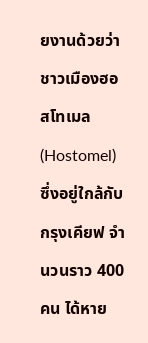ยงานด้วยว่าชาวเมืองฮอสโทเมล (Hostomel) ซึ่งอยู่ใกล้กับกรุงเคียฟ จำนวนราว 400 คน ได้หาย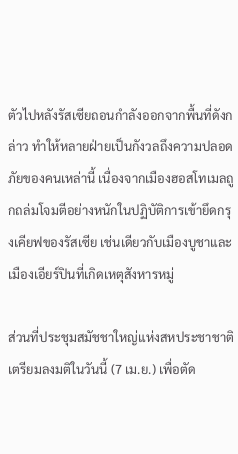ตัวไปหลังรัสเซียถอนกำลังออกจากพื้นที่ดังกล่าว ทำให้หลายฝ่ายเป็นกังวลถึงความปลอดภัยของคนเหล่านี้ เนื่องจากเมืองฮอสโทเมลถูกถล่มโจมตีอย่างหนักในปฏิบัติการเข้ายึดกรุงเคียฟของรัสเซีย เช่นเดียวกับเมืองบูชาและเมืองเอียร์ปินที่เกิดเหตุสังหารหมู่

ส่วนที่ประชุมสมัชชาใหญ่แห่งสหประชาชาติเตรียมลงมติในวันนี้ (7 เม.ย.) เพื่อตัด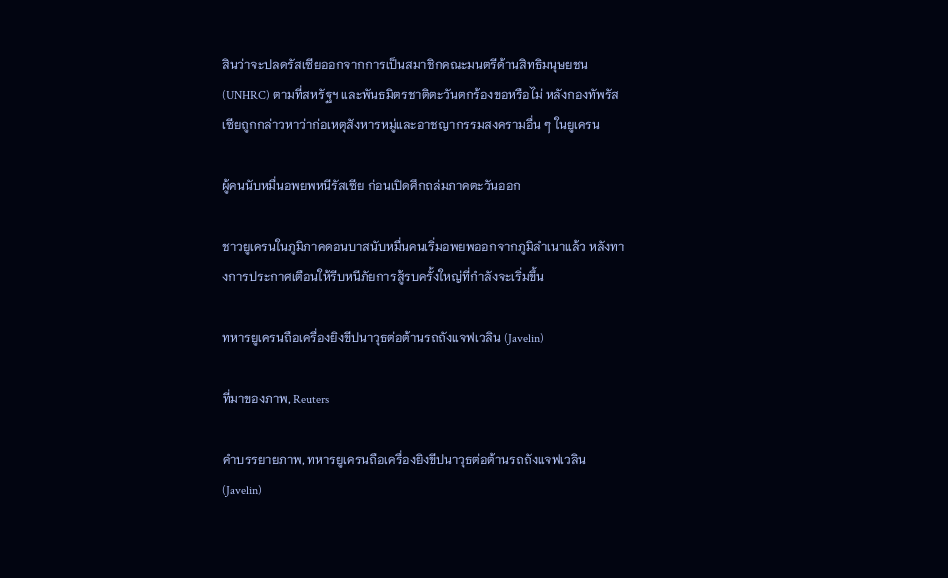สินว่าจะปลดรัสเซียออกจากการเป็นสมาชิกคณะมนตรีด้านสิทธิมนุษยชน (UNHRC) ตามที่สหรัฐฯ และพันธมิตรชาติตะวันตกร้องขอหรือไม่ หลังกองทัพรัสเซียถูกกล่าวหาว่าก่อเหตุสังหารหมู่และอาชญากรรมสงครามอื่น ๆ ในยูเครน

ผู้คนนับหมื่นอพยพหนีรัสเซีย ก่อนเปิดศึกถล่มภาคตะวันออก

ชาวยูเครนในภูมิภาคดอนบาสนับหมื่นคนเริ่มอพยพออกจากภูมิลำเนาแล้ว หลังทางการประกาศเตือนให้รีบหนีภัยการสู้รบครั้งใหญ่ที่กำลังจะเริ่มขึ้น

ทหารยูเครนถือเครื่องยิงขีปนาวุธต่อต้านรถถังแจฟเวลิน (Javelin)

ที่มาของภาพ, Reuters

คำบรรยายภาพ, ทหารยูเครนถือเครื่องยิงขีปนาวุธต่อต้านรถถังแจฟเวลิน (Javelin)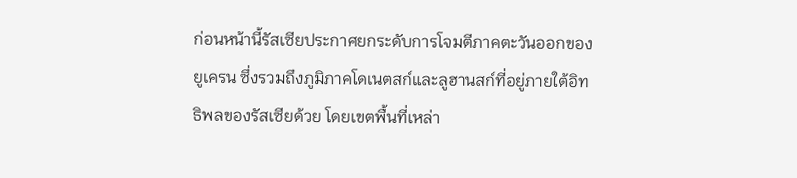ก่อนหน้านี้รัสเซียประกาศยกระดับการโจมตีภาคตะวันออกของยูเครน ซึ่งรวมถึงภูมิภาคโดเนตสก์และลูฮานสก์ที่อยู่ภายใต้อิทธิพลของรัสเซียด้วย โดยเขตพื้นที่เหล่า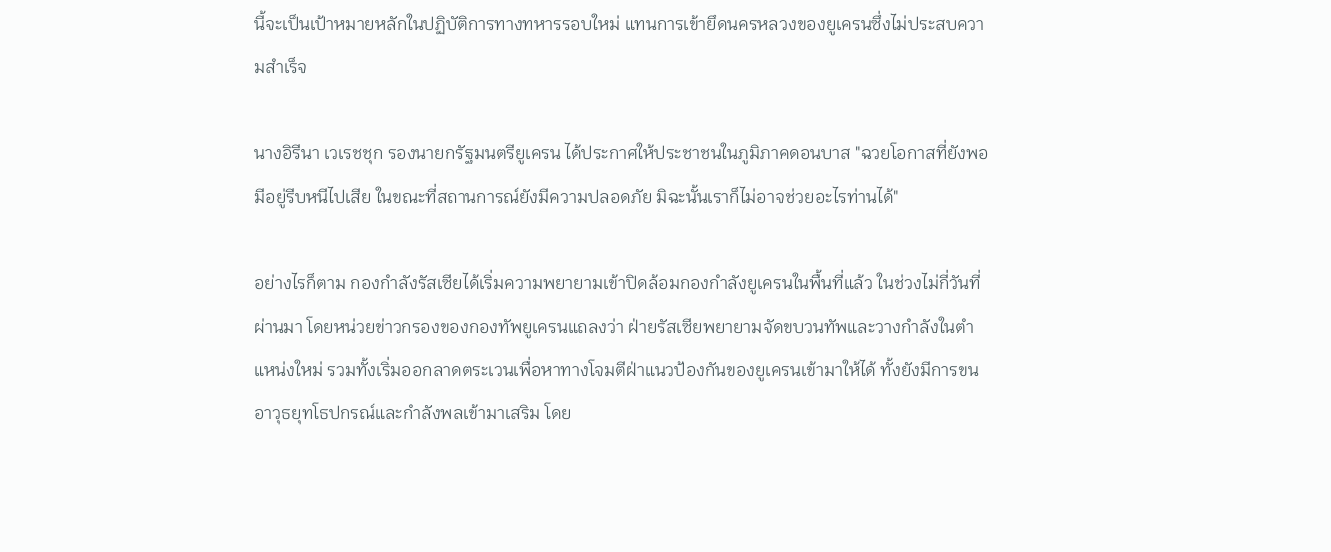นี้จะเป็นเป้าหมายหลักในปฏิบัติการทางทหารรอบใหม่ แทนการเข้ายึดนครหลวงของยูเครนซึ่งไม่ประสบความสำเร็จ

นางอิรีนา เวเรชชุก รองนายกรัฐมนตรียูเครน ได้ประกาศให้ประชาชนในภูมิภาคดอนบาส "ฉวยโอกาสที่ยังพอมีอยู่รีบหนีไปเสีย ในขณะที่สถานการณ์ยังมีความปลอดภัย มิฉะนั้นเราก็ไม่อาจช่วยอะไรท่านได้"

อย่างไรก็ตาม กองกำลังรัสเซียได้เริ่มความพยายามเข้าปิดล้อมกองกำลังยูเครนในพื้นที่แล้ว ในช่วงไม่กี่วันที่ผ่านมา โดยหน่วยข่าวกรองของกองทัพยูเครนแถลงว่า ฝ่ายรัสเซียพยายามจัดขบวนทัพและวางกำลังในตำแหน่งใหม่ รวมทั้งเริ่มออกลาดตระเวนเพื่อหาทางโจมตีฝ่าแนวป้องกันของยูเครนเข้ามาให้ได้ ทั้งยังมีการขนอาวุธยุทโธปกรณ์และกำลังพลเข้ามาเสริม โดย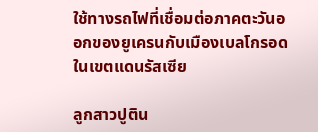ใช้ทางรถไฟที่เชื่อมต่อภาคตะวันออกของยูเครนกับเมืองเบลโกรอดในเขตแดนรัสเซีย

ลูกสาวปูติน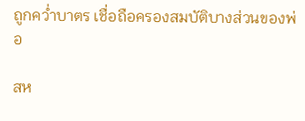ถูกคว่ำบาตร เชื่อถือครองสมบัติบางส่วนของพ่อ

สห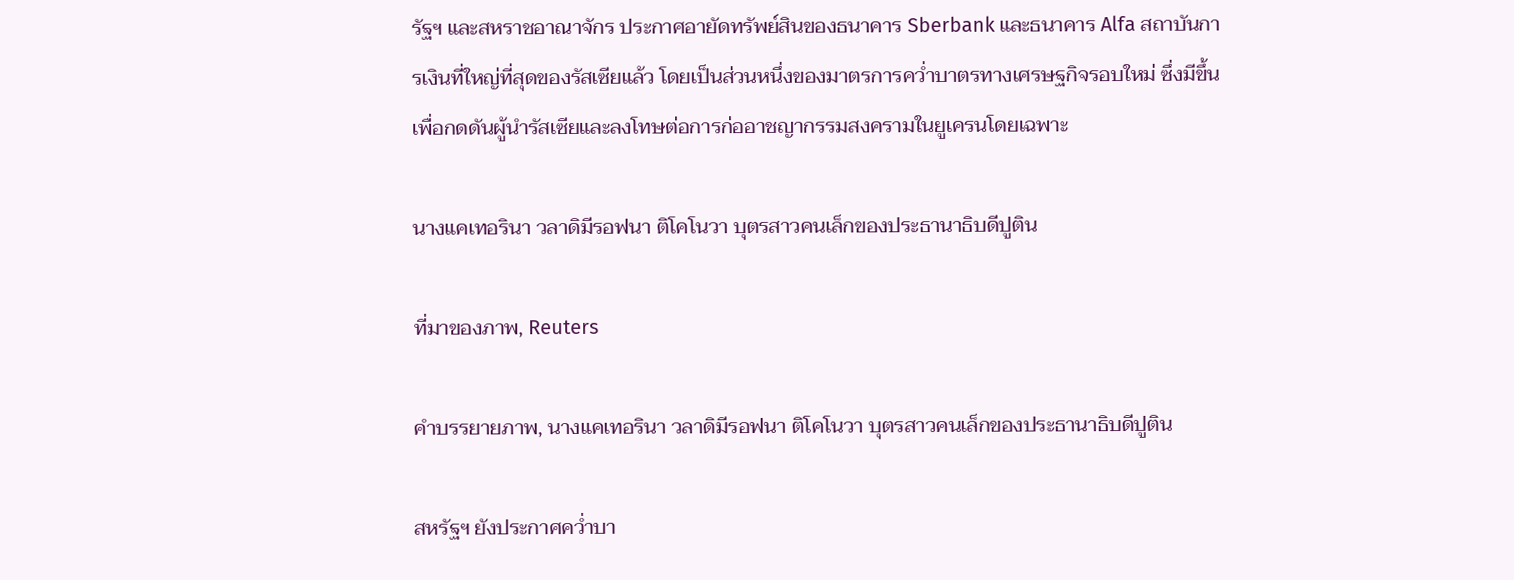รัฐฯ และสหราชอาณาจักร ประกาศอายัดทรัพย์สินของธนาคาร Sberbank และธนาคาร Alfa สถาบันการเงินที่ใหญ่ที่สุดของรัสเซียแล้ว โดยเป็นส่วนหนึ่งของมาตรการคว่ำบาตรทางเศรษฐกิจรอบใหม่ ซึ่งมีขึ้นเพื่อกดดันผู้นำรัสเซียและลงโทษต่อการก่ออาชญากรรมสงครามในยูเครนโดยเฉพาะ

นางแคเทอรินา วลาดิมีรอฟนา ติโคโนวา บุตรสาวคนเล็กของประธานาธิบดีปูติน

ที่มาของภาพ, Reuters

คำบรรยายภาพ, นางแคเทอรินา วลาดิมีรอฟนา ติโคโนวา บุตรสาวคนเล็กของประธานาธิบดีปูติน

สหรัฐฯ ยังประกาศคว่ำบา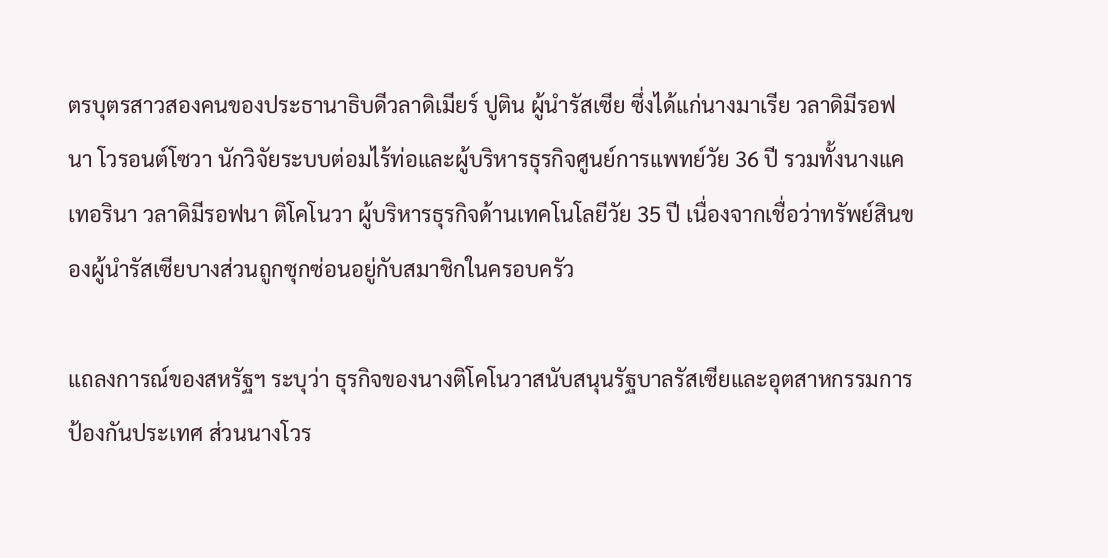ตรบุตรสาวสองคนของประธานาธิบดีวลาดิเมียร์ ปูติน ผู้นำรัสเซีย ซึ่งได้แก่นางมาเรีย วลาดิมีรอฟนา โวรอนต์โซวา นักวิจัยระบบต่อมไร้ท่อและผู้บริหารธุรกิจศูนย์การแพทย์วัย 36 ปี รวมทั้งนางแคเทอรินา วลาดิมีรอฟนา ติโคโนวา ผู้บริหารธุรกิจด้านเทคโนโลยีวัย 35 ปี เนื่องจากเชื่อว่าทรัพย์สินของผู้นำรัสเซียบางส่วนถูกซุกซ่อนอยู่กับสมาชิกในครอบครัว

แถลงการณ์ของสหรัฐฯ ระบุว่า ธุรกิจของนางติโคโนวาสนับสนุนรัฐบาลรัสเซียและอุตสาหกรรมการป้องกันประเทศ ส่วนนางโวร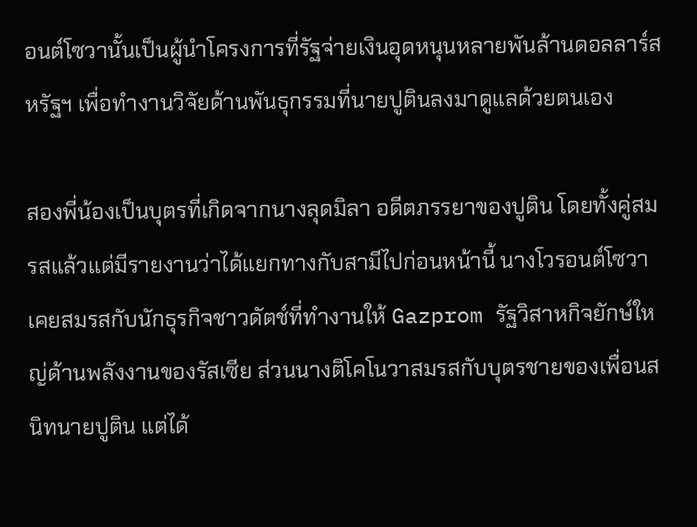อนต์โซวานั้นเป็นผู้นำโครงการที่รัฐจ่ายเงินอุดหนุนหลายพันล้านดอลลาร์สหรัฐฯ เพื่อทำงานวิจัยด้านพันธุกรรมที่นายปูตินลงมาดูแลด้วยตนเอง

สองพี่น้องเป็นบุตรที่เกิดจากนางลุดมิลา อดีตภรรยาของปูติน โดยทั้งคู่สมรสแล้วแต่มีรายงานว่าได้แยกทางกับสามีไปก่อนหน้านี้ นางโวรอนต์โซวาเคยสมรสกับนักธุรกิจชาวดัตช์ที่ทำงานให้ Gazprom รัฐวิสาหกิจยักษ์ใหญ่ด้านพลังงานของรัสเซีย ส่วนนางติโคโนวาสมรสกับบุตรชายของเพื่อนสนิทนายปูติน แต่ได้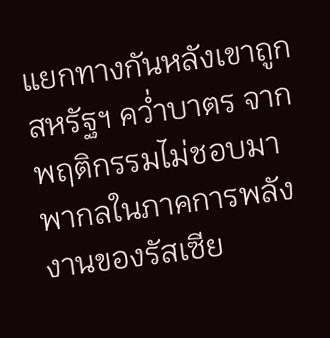แยกทางกันหลังเขาถูกสหรัฐฯ คว่ำบาตร จากพฤติกรรมไม่ชอบมาพากลในภาคการพลังงานของรัสเซีย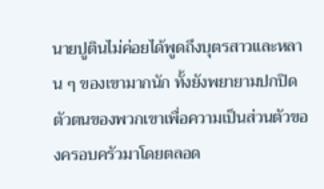นายปูตินไม่ค่อยได้พูดถึงบุตรสาวและหลาน ๆ ของเขามากนัก ทั้งยังพยายามปกปิดตัวตนของพวกเขาเพื่อความเป็นส่วนตัวของครอบครัวมาโดยตลอด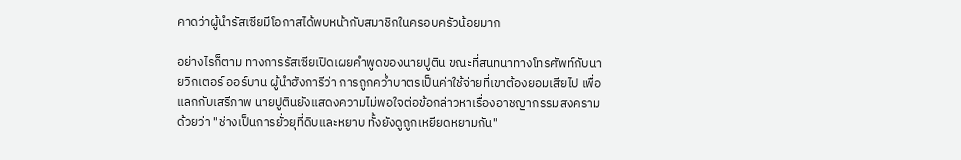คาดว่าผู้นำรัสเซียมีโอกาสได้พบหน้ากับสมาชิกในครอบครัวน้อยมาก

อย่างไรก็ตาม ทางการรัสเซียเปิดเผยคำพูดของนายปูติน ขณะที่สนทนาทางโทรศัพท์กับนายวิกเตอร์ ออร์บาน ผู้นำฮังการีว่า การถูกคว่ำบาตรเป็นค่าใช้จ่ายที่เขาต้องยอมเสียไป เพื่อแลกกับเสรีภาพ นายปูตินยังแสดงความไม่พอใจต่อข้อกล่าวหาเรื่องอาชญากรรมสงครามด้วยว่า "ช่างเป็นการยั่วยุที่ดิบและหยาบ ทั้งยังดูถูกเหยียดหยามกัน"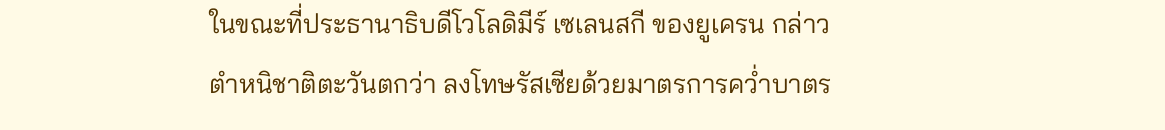ในขณะที่ประธานาธิบดีโวโลดิมีร์ เซเลนสกี ของยูเครน กล่าวตำหนิชาติตะวันตกว่า ลงโทษรัสเซียด้วยมาตรการคว่ำบาตร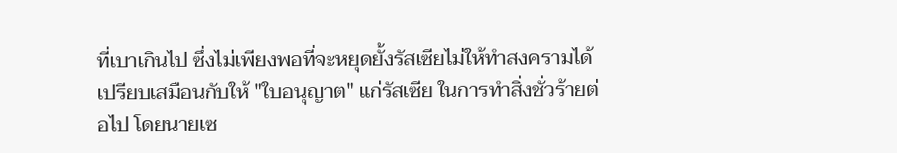ที่เบาเกินไป ซึ่งไม่เพียงพอที่จะหยุดยั้งรัสเซียไม่ให้ทำสงครามได้ เปรียบเสมือนกับให้ "ใบอนุญาต" แก่รัสเซีย ในการทำสิ่งชั่วร้ายต่อไป โดยนายเซ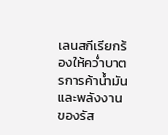เลนสกีเรียกร้องให้คว่ำบาตรการค้าน้ำมันและพลังงานของรัส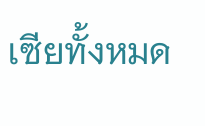เซียทั้งหมด